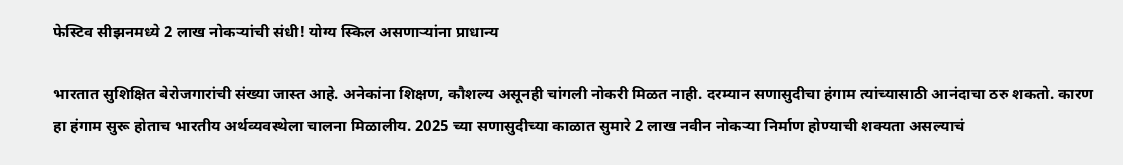फेस्टिव सीझनमध्ये 2 लाख नोकऱ्यांची संधी! योग्य स्किल असणाऱ्यांना प्राधान्य

भारतात सुशिक्षित बेरोजगारांची संख्या जास्त आहे. अनेकांना शिक्षण, कौशल्य असूनही चांगली नोकरी मिळत नाही. दरम्यान सणासुदीचा हंगाम त्यांच्यासाठी आनंदाचा ठरु शकतो. कारण हा हंगाम सुरू होताच भारतीय अर्थव्यवस्थेला चालना मिळालीय. 2025 च्या सणासुदीच्या काळात सुमारे 2 लाख नवीन नोकऱ्या निर्माण होण्याची शक्यता असल्याचं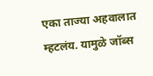एका ताज्या अहवालात म्हटलंय. यामुळे जॉब्स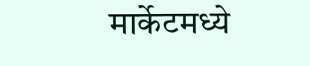मार्केटमध्ये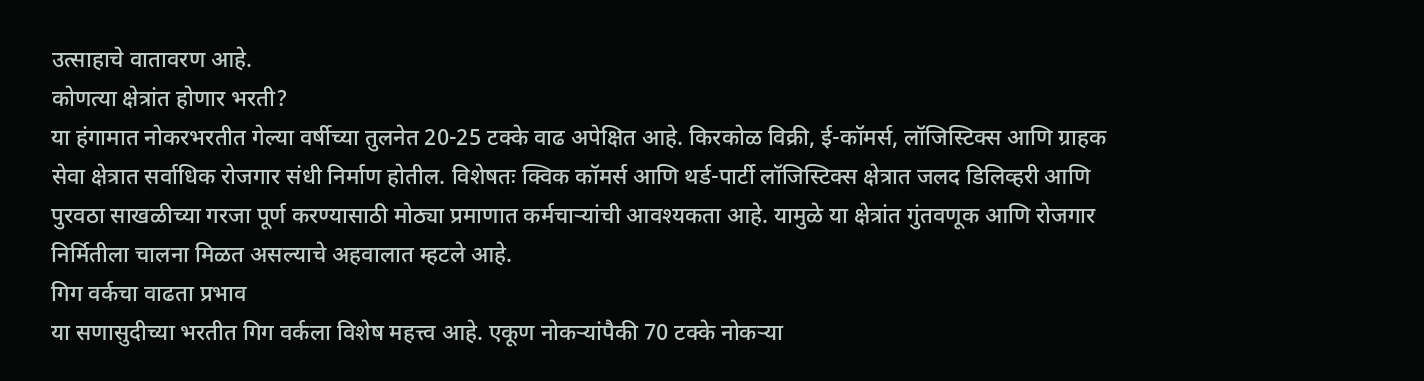उत्साहाचे वातावरण आहे.
कोणत्या क्षेत्रांत होणार भरती?
या हंगामात नोकरभरतीत गेल्या वर्षीच्या तुलनेत 20-25 टक्के वाढ अपेक्षित आहे. किरकोळ विक्री, ई-कॉमर्स, लॉजिस्टिक्स आणि ग्राहक सेवा क्षेत्रात सर्वाधिक रोजगार संधी निर्माण होतील. विशेषतः क्विक कॉमर्स आणि थर्ड-पार्टी लॉजिस्टिक्स क्षेत्रात जलद डिलिव्हरी आणि पुरवठा साखळीच्या गरजा पूर्ण करण्यासाठी मोठ्या प्रमाणात कर्मचाऱ्यांची आवश्यकता आहे. यामुळे या क्षेत्रांत गुंतवणूक आणि रोजगार निर्मितीला चालना मिळत असल्याचे अहवालात म्हटले आहे.
गिग वर्कचा वाढता प्रभाव
या सणासुदीच्या भरतीत गिग वर्कला विशेष महत्त्व आहे. एकूण नोकऱ्यांपैकी 70 टक्के नोकऱ्या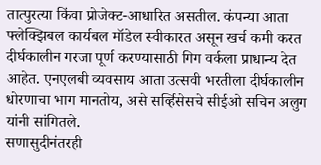तात्पुरत्या किंवा प्रोजेक्ट-आधारित असतील. कंपन्या आता फ्लेक्झिबल कार्यबल मॉडेल स्वीकारत असून खर्च कमी करत दीर्घकालीन गरजा पूर्ण करण्यासाठी गिग वर्कला प्राधान्य देत आहेत. एनएलबी व्यवसाय आता उत्सवी भरतीला दीर्घकालीन धोरणाचा भाग मानतोय, असे सर्व्हिसेसचे सीईओ सचिन अलुग यांनी सांगितले.
सणासुदीनंतरही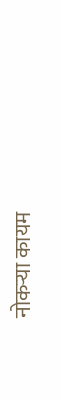नोकऱ्या कायम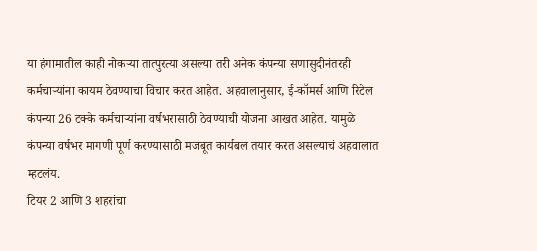या हंगामातील काही नोकऱ्या तात्पुरत्या असल्या तरी अनेक कंपन्या सणासुदीनंतरही कर्मचाऱ्यांना कायम ठेवण्याचा विचार करत आहेत. अहवालानुसार, ई-कॉमर्स आणि रिटेल कंपन्या 26 टक्के कर्मचाऱ्यांना वर्षभरासाठी ठेवण्याची योजना आखत आहेत. यामुळे कंपन्या वर्षभर मागणी पूर्ण करण्यासाठी मजबूत कार्यबल तयार करत असल्याचं अहवालात म्हटलंय.
टियर 2 आणि 3 शहरांचा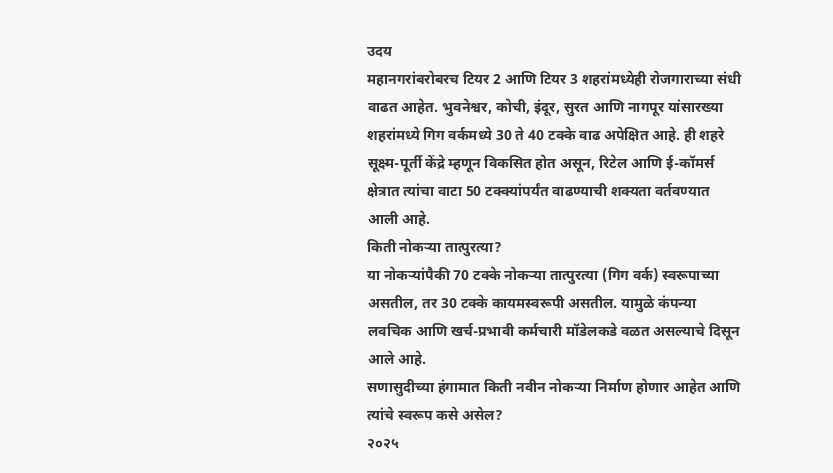उदय
महानगरांबरोबरच टियर 2 आणि टियर 3 शहरांमध्येही रोजगाराच्या संधी वाढत आहेत. भुवनेश्वर, कोची, इंदूर, सुरत आणि नागपूर यांसारख्या शहरांमध्ये गिग वर्कमध्ये 30 ते 40 टक्के वाढ अपेक्षित आहे. ही शहरे सूक्ष्म-पूर्ती केंद्रे म्हणून विकसित होत असून, रिटेल आणि ई-कॉमर्स क्षेत्रात त्यांचा वाटा 50 टक्क्यांपर्यंत वाढण्याची शक्यता वर्तवण्यात आली आहे.
किती नोकऱ्या तात्पुरत्या?
या नोकऱ्यांपैकी 70 टक्के नोकऱ्या तात्पुरत्या (गिग वर्क) स्वरूपाच्या असतील, तर 30 टक्के कायमस्वरूपी असतील. यामुळे कंपन्या लवचिक आणि खर्च-प्रभावी कर्मचारी मॉडेलकडे वळत असल्याचे दिसून आले आहे.
सणासुदीच्या हंगामात किती नवीन नोकऱ्या निर्माण होणार आहेत आणि त्यांचे स्वरूप कसे असेल?
२०२५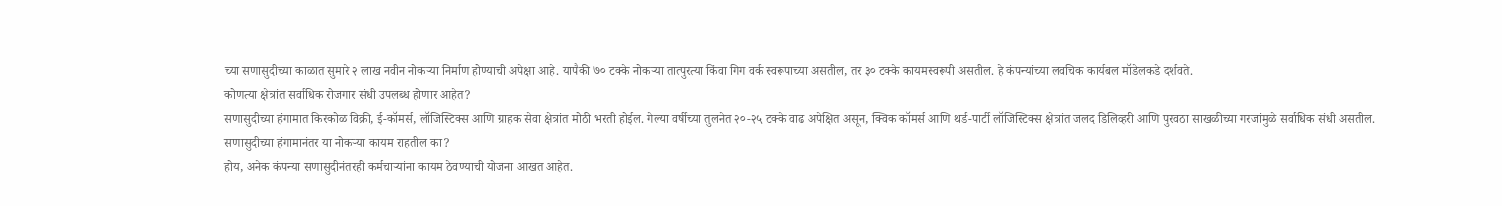च्या सणासुदीच्या काळात सुमारे २ लाख नवीन नोकऱ्या निर्माण होण्याची अपेक्षा आहे. यापैकी ७० टक्के नोकऱ्या तात्पुरत्या किंवा गिग वर्क स्वरूपाच्या असतील, तर ३० टक्के कायमस्वरूपी असतील. हे कंपन्यांच्या लवचिक कार्यबल मॉडेलकडे दर्शवते.
कोणत्या क्षेत्रांत सर्वाधिक रोजगार संधी उपलब्ध होणार आहेत?
सणासुदीच्या हंगामात किरकोळ विक्री, ई-कॉमर्स, लॉजिस्टिक्स आणि ग्राहक सेवा क्षेत्रांत मोठी भरती होईल. गेल्या वर्षीच्या तुलनेत २०-२५ टक्के वाढ अपेक्षित असून, क्विक कॉमर्स आणि थर्ड-पार्टी लॉजिस्टिक्स क्षेत्रांत जलद डिलिव्हरी आणि पुरवठा साखळीच्या गरजांमुळे सर्वाधिक संधी असतील.
सणासुदीच्या हंगामानंतर या नोकऱ्या कायम राहतील का?
होय, अनेक कंपन्या सणासुदीनंतरही कर्मचाऱ्यांना कायम ठेवण्याची योजना आखत आहेत.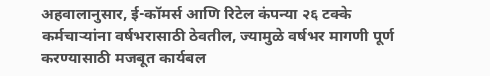अहवालानुसार, ई-कॉमर्स आणि रिटेल कंपन्या २६ टक्के कर्मचाऱ्यांना वर्षभरासाठी ठेवतील, ज्यामुळे वर्षभर मागणी पूर्ण करण्यासाठी मजबूत कार्यबल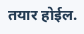तयार होईल.